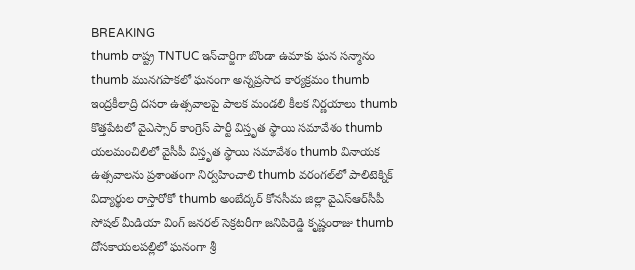BREAKING
thumb రాష్ట్ర TNTUC ఇన్‌చార్జిగా బొండా ఉమాకు ఘన సన్మానం thumb మునగపాకలో ఘనంగా అన్నప్రసాద కార్యక్రమం thumb ఇంద్రకీలాద్రి దసరా ఉత్సవాలపై పాలక మండలి కీలక నిర్ణయాలు thumb కొత్తపేటలో వైఎస్సార్ కాంగ్రెస్ పార్టీ విస్తృత స్థాయి సమావేశం thumb యలమంచిలిలో వైసీపీ విస్తృత స్థాయి సమావేశం thumb వినాయక ఉత్సవాలను ప్రశాంతంగా నిర్వహించాలి thumb వరంగల్‌లో పాలిటెక్నిక్ విద్యార్థుల రాస్తారోకో thumb అంబేద్కర్ కోనసీమ జిల్లా వైఎస్ఆర్‌సీపీ సోషల్ మీడియా వింగ్ జనరల్ సెక్రటరీగా జనిపిరెడ్డి కృష్ణంరాజు thumb దోసకాయలపల్లిలో ఘనంగా శ్రీ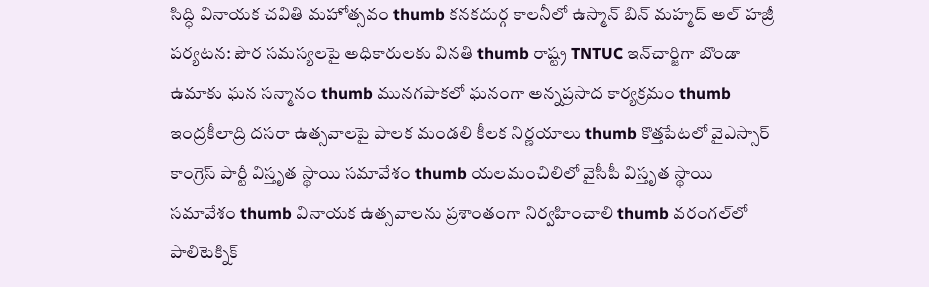సిద్ధి వినాయక చవితి మహోత్సవం thumb కనకదుర్గ కాలనీలో ఉస్మాన్ బిన్ మహ్మద్ అల్ హజ్రీ పర్యటన: పౌర సమస్యలపై అధికారులకు వినతి thumb రాష్ట్ర TNTUC ఇన్‌చార్జిగా బొండా ఉమాకు ఘన సన్మానం thumb మునగపాకలో ఘనంగా అన్నప్రసాద కార్యక్రమం thumb ఇంద్రకీలాద్రి దసరా ఉత్సవాలపై పాలక మండలి కీలక నిర్ణయాలు thumb కొత్తపేటలో వైఎస్సార్ కాంగ్రెస్ పార్టీ విస్తృత స్థాయి సమావేశం thumb యలమంచిలిలో వైసీపీ విస్తృత స్థాయి సమావేశం thumb వినాయక ఉత్సవాలను ప్రశాంతంగా నిర్వహించాలి thumb వరంగల్‌లో పాలిటెక్నిక్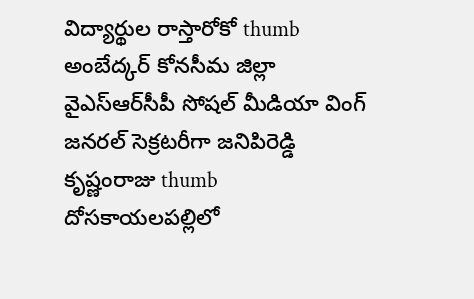విద్యార్థుల రాస్తారోకో thumb అంబేద్కర్ కోనసీమ జిల్లా వైఎస్ఆర్‌సీపీ సోషల్ మీడియా వింగ్ జనరల్ సెక్రటరీగా జనిపిరెడ్డి కృష్ణంరాజు thumb దోసకాయలపల్లిలో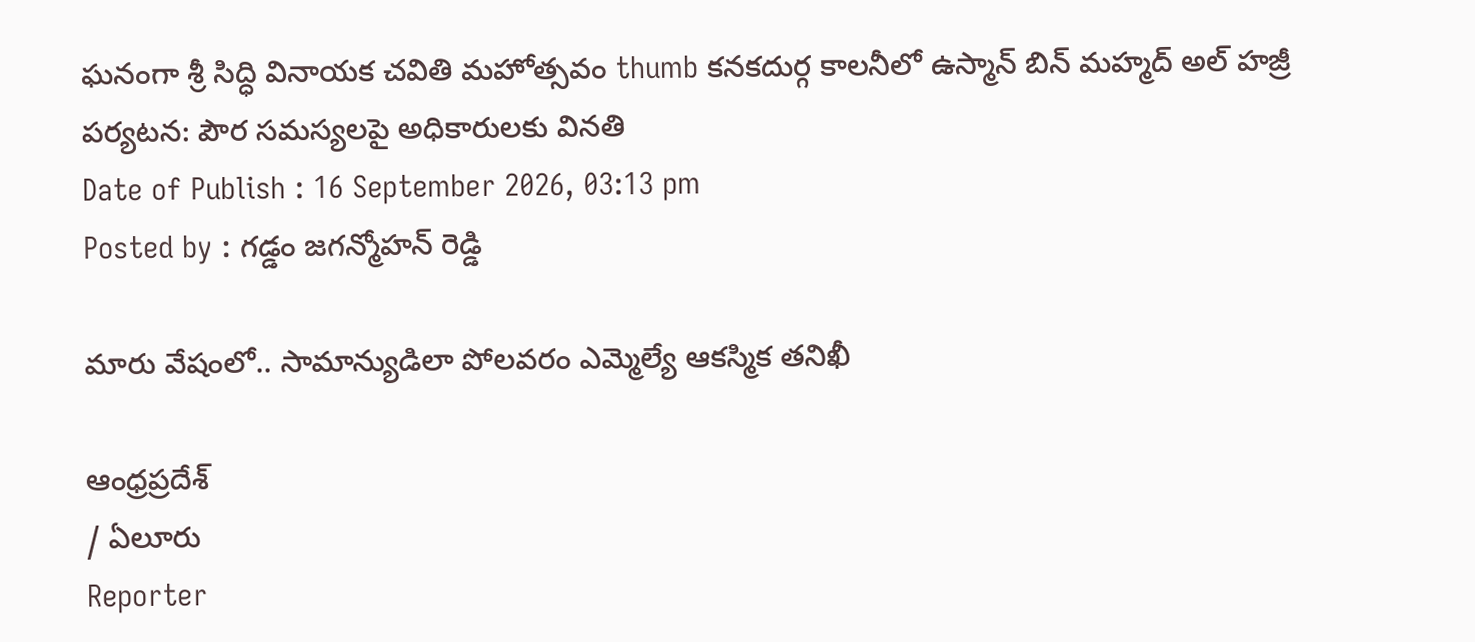ఘనంగా శ్రీ సిద్ధి వినాయక చవితి మహోత్సవం thumb కనకదుర్గ కాలనీలో ఉస్మాన్ బిన్ మహ్మద్ అల్ హజ్రీ పర్యటన: పౌర సమస్యలపై అధికారులకు వినతి
Date of Publish : 16 September 2026, 03:13 pm
Posted by : గడ్డం జగన్మోహన్ రెడ్డి

మారు వేషంలో.. సామాన్యుడిలా పోలవరం ఎమ్మెల్యే ఆకస్మిక తనిఖీ

ఆంధ్రప్రదేశ్
/ ఏలూరు
Reporter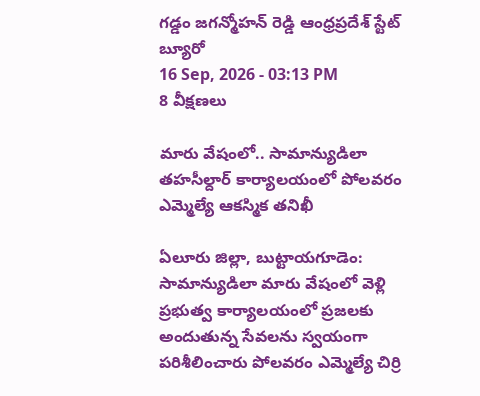గడ్డం జగన్మోహన్ రెడ్డి ఆంధ్రప్రదేశ్ స్టేట్ బ్యూరో
16 Sep, 2026 - 03:13 PM
8 వీక్షణలు

మారు వేషంలో.. సామాన్యుడిలా  తహసీల్దార్ కార్యాలయంలో పోలవరం ఎమ్మెల్యే ఆకస్మిక తనిఖీ

ఏలూరు జిల్లా, బుట్టాయగూడెం: సామాన్యుడిలా మారు వేషంలో వెళ్లి ప్రభుత్వ కార్యాలయంలో ప్రజలకు అందుతున్న సేవలను స్వయంగా పరిశీలించారు పోలవరం ఎమ్మెల్యే చిర్రి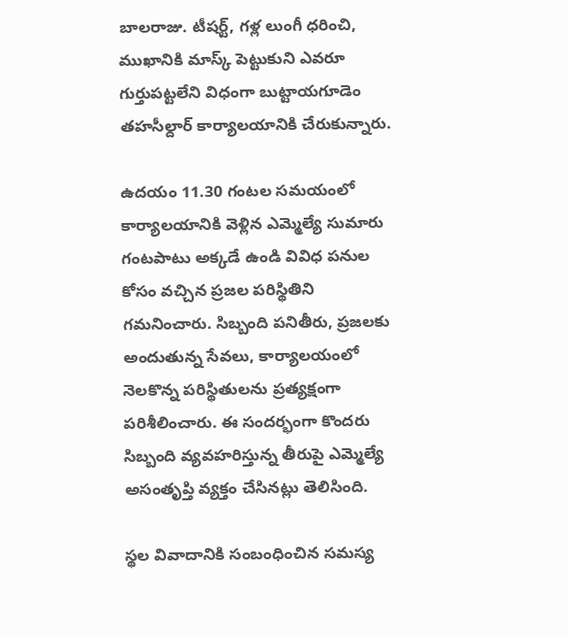బాలరాజు. టీషర్ట్, గళ్ల లుంగీ ధరించి, ముఖానికి మాస్క్ పెట్టుకుని ఎవరూ గుర్తుపట్టలేని విధంగా బుట్టాయగూడెం తహసీల్దార్ కార్యాలయానికి చేరుకున్నారు.

ఉదయం 11.30 గంటల సమయంలో కార్యాలయానికి వెళ్లిన ఎమ్మెల్యే సుమారు గంటపాటు అక్కడే ఉండి వివిధ పనుల కోసం వచ్చిన ప్రజల పరిస్థితిని గమనించారు. సిబ్బంది పనితీరు, ప్రజలకు అందుతున్న సేవలు, కార్యాలయంలో నెలకొన్న పరిస్థితులను ప్రత్యక్షంగా పరిశీలించారు. ఈ సందర్భంగా కొందరు సిబ్బంది వ్యవహరిస్తున్న తీరుపై ఎమ్మెల్యే అసంతృప్తి వ్యక్తం చేసినట్లు తెలిసింది.

స్థల వివాదానికి సంబంధించిన సమస్య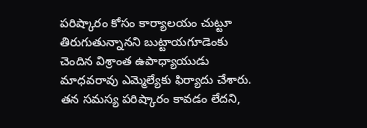పరిష్కారం కోసం కార్యాలయం చుట్టూ తిరుగుతున్నానని బుట్టాయగూడెంకు చెందిన విశ్రాంత ఉపాధ్యాయుడు మాధవరావు ఎమ్మెల్యేకు ఫిర్యాదు చేశారు. తన సమస్య పరిష్కారం కావడం లేదని,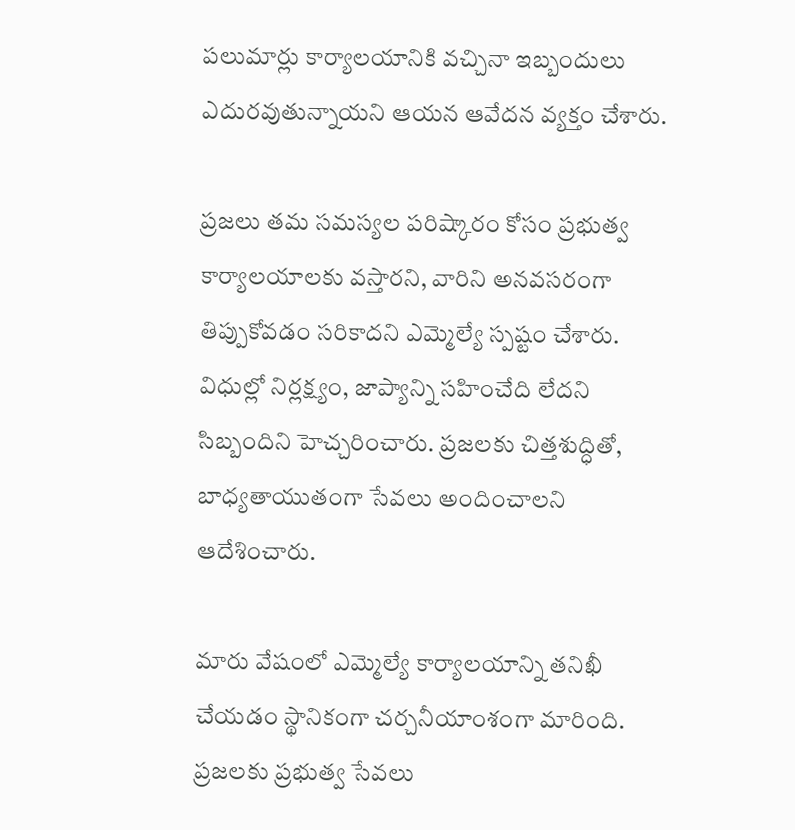పలుమార్లు కార్యాలయానికి వచ్చినా ఇబ్బందులు ఎదురవుతున్నాయని ఆయన ఆవేదన వ్యక్తం చేశారు.

ప్రజలు తమ సమస్యల పరిష్కారం కోసం ప్రభుత్వ కార్యాలయాలకు వస్తారని, వారిని అనవసరంగా తిప్పుకోవడం సరికాదని ఎమ్మెల్యే స్పష్టం చేశారు. విధుల్లో నిర్లక్ష్యం, జాప్యాన్ని సహించేది లేదని సిబ్బందిని హెచ్చరించారు. ప్రజలకు చిత్తశుద్ధితో, బాధ్యతాయుతంగా సేవలు అందించాలని ఆదేశించారు.

మారు వేషంలో ఎమ్మెల్యే కార్యాలయాన్ని తనిఖీ చేయడం స్థానికంగా చర్చనీయాంశంగా మారింది. ప్రజలకు ప్రభుత్వ సేవలు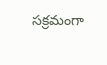సక్రమంగా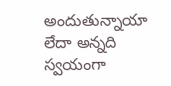అందుతున్నాయా లేదా అన్నది స్వయంగా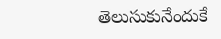తెలుసుకునేందుకే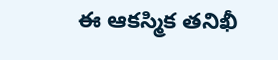ఈ ఆకస్మిక తనిఖీ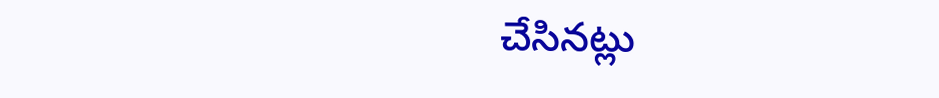చేసినట్లు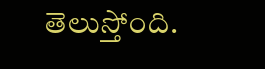తెలుస్తోంది.